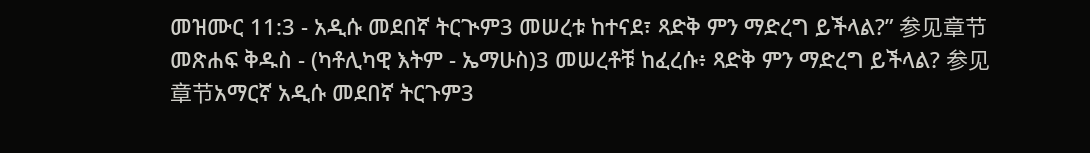መዝሙር 11:3 - አዲሱ መደበኛ ትርጒም3 መሠረቱ ከተናደ፣ ጻድቅ ምን ማድረግ ይችላል?” 参见章节መጽሐፍ ቅዱስ - (ካቶሊካዊ እትም - ኤማሁስ)3 መሠረቶቹ ከፈረሱ፥ ጻድቅ ምን ማድረግ ይችላል? 参见章节አማርኛ አዲሱ መደበኛ ትርጉም3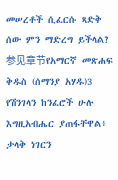መሠረቶች ሲፈርሱ ጻድቅ ሰው ምን ማድረግ ይችላል? 参见章节የአማርኛ መጽሐፍ ቅዱስ (ሰማንያ አሃዱ)3 የሽንገላን ከንፈሮች ሁሉ እግዚአብሔር ያጠፋቸዋል፥ ታላቅ ነገርን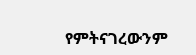የምትናገረውንም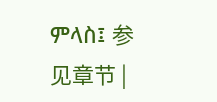ምላስ፤ 参见章节 |